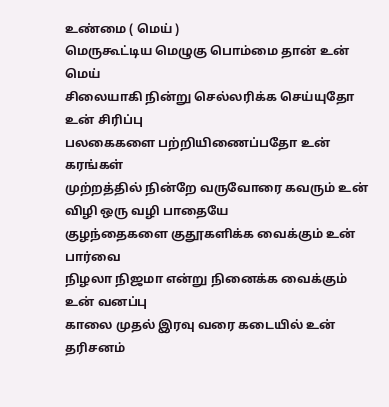உண்மை ( மெய் )
மெருகூட்டிய மெழுகு பொம்மை தான் உன் மெய்
சிலையாகி நின்று செல்லரிக்க செய்யுதோ உன் சிரிப்பு
பலகைகளை பற்றியிணைப்பதோ உன் கரங்கள்
முற்றத்தில் நின்றே வருவோரை கவரும் உன் விழி ஒரு வழி பாதையே
குழந்தைகளை குதூகளிக்க வைக்கும் உன் பார்வை
நிழலா நிஜமா என்று நினைக்க வைக்கும் உன் வனப்பு
காலை முதல் இரவு வரை கடையில் உன் தரிசனம்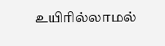உயிரில்லாமல்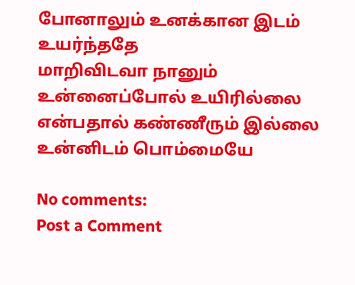போனாலும் உனக்கான இடம் உயர்ந்ததே
மாறிவிடவா நானும் உன்னைப்போல் உயிரில்லை என்பதால் கண்ணீரும் இல்லை உன்னிடம் பொம்மையே

No comments:
Post a Comment